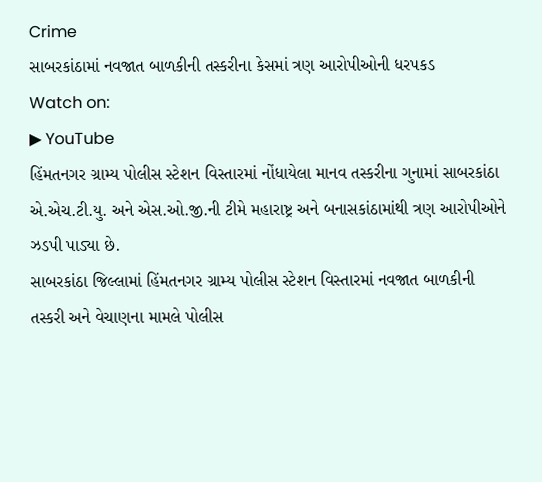Crime
સાબરકાંઠામાં નવજાત બાળકીની તસ્કરીના કેસમાં ત્રણ આરોપીઓની ધરપકડ
Watch on:
▶ YouTube
હિંમતનગર ગ્રામ્ય પોલીસ સ્ટેશન વિસ્તારમાં નોંધાયેલા માનવ તસ્કરીના ગુનામાં સાબરકાંઠા એ.એચ.ટી.યુ. અને એસ.ઓ.જી.ની ટીમે મહારાષ્ટ્ર અને બનાસકાંઠામાંથી ત્રણ આરોપીઓને ઝડપી પાડ્યા છે.
સાબરકાંઠા જિલ્લામાં હિંમતનગર ગ્રામ્ય પોલીસ સ્ટેશન વિસ્તારમાં નવજાત બાળકીની તસ્કરી અને વેચાણના મામલે પોલીસ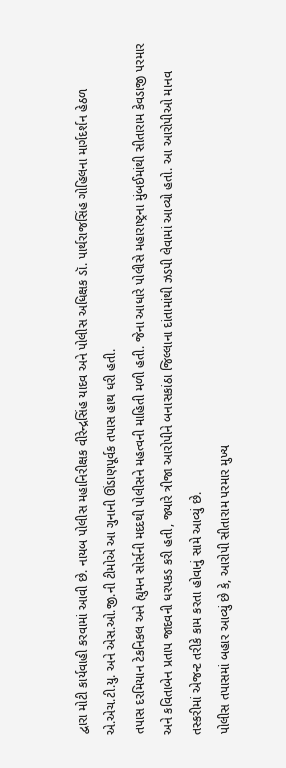દ્વારા મોટી કાર્યવાહી કરવામાં આવી છે. નાયબ પોલીસ મહાનિરીક્ષક વીરેન્દ્રસિંહ યાદવ અને પોલીસ અધિક્ષક ડૉ. પાર્થરાજસિંહ ગોહિલના માર્ગદર્શન હેઠળ એ.એચ.ટી.યુ. અને એસ.ઓ.જી.ની ટીમોએ આ ગુનાની ઊંડાણપૂર્વક તપાસ હાથ ધરી હતી.
તપાસ દરમિયાન ટેકનિકલ અને હ્યુમન સોર્સની મદદથી પોલીસને મહત્વની માહિતી મળી હતી. જેના આધારે પોલીસે મહારાષ્ટ્રના મુંબઈમાંથી સીતારામ કેવડાજી પરમાર અને કવિતાબેન પ્રતાપ જાદવની ધરપકડ કરી હતી, જ્યારે ત્રીજા આરોપીને બનાસકાંઠા જિલ્લાના દાંતામાંથી ઝડપી લેવામાં આવ્યો હતો. આ આરોપીઓ માનવ તસ્કરીમાં એજન્ટ તરીકે કામ કરતા હોવાનું સામે આવ્યું છે.
પોલીસ તપાસમાં બહાર આવ્યું છે કે, આરોપી સીતારામ પરમાર મુખ્ય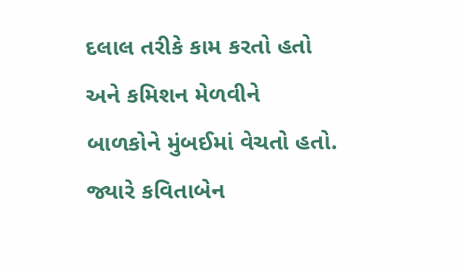દલાલ તરીકે કામ કરતો હતો અને કમિશન મેળવીને બાળકોને મુંબઈમાં વેચતો હતો. જ્યારે કવિતાબેન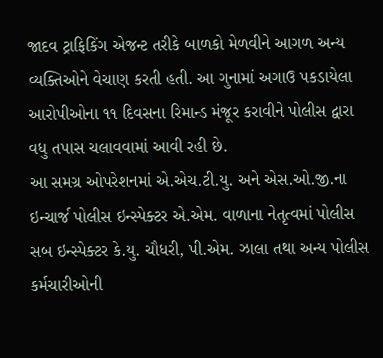જાદવ ટ્રાફિકિંગ એજન્ટ તરીકે બાળકો મેળવીને આગળ અન્ય વ્યક્તિઓને વેચાણ કરતી હતી. આ ગુનામાં અગાઉ પકડાયેલા આરોપીઓના ૧૧ દિવસના રિમાન્ડ મંજૂર કરાવીને પોલીસ દ્વારા વધુ તપાસ ચલાવવામાં આવી રહી છે.
આ સમગ્ર ઓપરેશનમાં એ.એચ.ટી.યુ. અને એસ.ઓ.જી.ના ઇન્ચાર્જ પોલીસ ઇન્સ્પેક્ટર એ.એમ. વાળાના નેતૃત્વમાં પોલીસ સબ ઇન્સ્પેક્ટર કે.યુ. ચૌધરી, પી.એમ. ઝાલા તથા અન્ય પોલીસ કર્મચારીઓની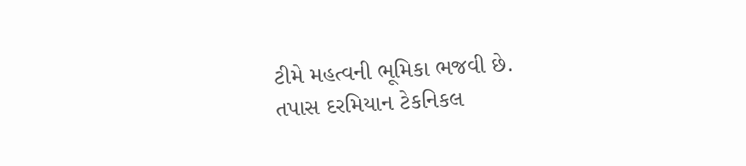ટીમે મહત્વની ભૂમિકા ભજવી છે.
તપાસ દરમિયાન ટેકનિકલ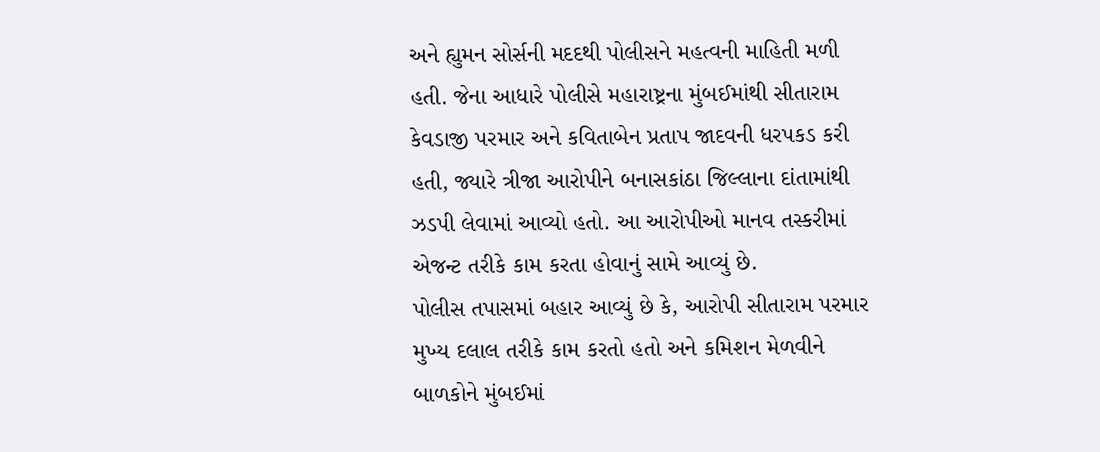અને હ્યુમન સોર્સની મદદથી પોલીસને મહત્વની માહિતી મળી હતી. જેના આધારે પોલીસે મહારાષ્ટ્રના મુંબઈમાંથી સીતારામ કેવડાજી પરમાર અને કવિતાબેન પ્રતાપ જાદવની ધરપકડ કરી હતી, જ્યારે ત્રીજા આરોપીને બનાસકાંઠા જિલ્લાના દાંતામાંથી ઝડપી લેવામાં આવ્યો હતો. આ આરોપીઓ માનવ તસ્કરીમાં એજન્ટ તરીકે કામ કરતા હોવાનું સામે આવ્યું છે.
પોલીસ તપાસમાં બહાર આવ્યું છે કે, આરોપી સીતારામ પરમાર મુખ્ય દલાલ તરીકે કામ કરતો હતો અને કમિશન મેળવીને બાળકોને મુંબઈમાં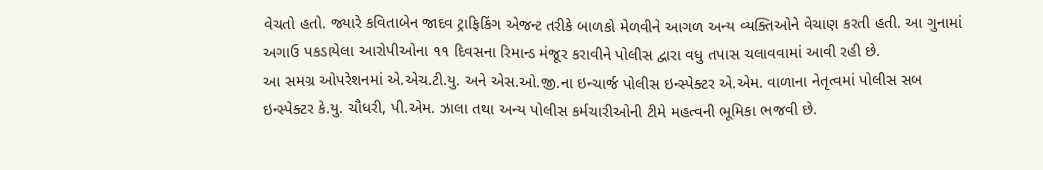વેચતો હતો. જ્યારે કવિતાબેન જાદવ ટ્રાફિકિંગ એજન્ટ તરીકે બાળકો મેળવીને આગળ અન્ય વ્યક્તિઓને વેચાણ કરતી હતી. આ ગુનામાં અગાઉ પકડાયેલા આરોપીઓના ૧૧ દિવસના રિમાન્ડ મંજૂર કરાવીને પોલીસ દ્વારા વધુ તપાસ ચલાવવામાં આવી રહી છે.
આ સમગ્ર ઓપરેશનમાં એ.એચ.ટી.યુ. અને એસ.ઓ.જી.ના ઇન્ચાર્જ પોલીસ ઇન્સ્પેક્ટર એ.એમ. વાળાના નેતૃત્વમાં પોલીસ સબ ઇન્સ્પેક્ટર કે.યુ. ચૌધરી, પી.એમ. ઝાલા તથા અન્ય પોલીસ કર્મચારીઓની ટીમે મહત્વની ભૂમિકા ભજવી છે.